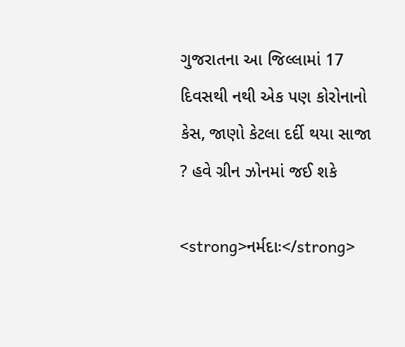ગુજરાતના આ જિલ્લામાં 17 દિવસથી નથી એક પણ કોરોનાનો કેસ, જાણો કેટલા દર્દી થયા સાજા ? હવે ગ્રીન ઝોનમાં જઈ શકે

<strong>નર્મદાઃ</strong>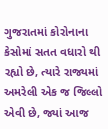ગુજરાતમાં કોરોનાના કેસોમાં સતત વધારો થી રહ્યો છે, ત્યારે રાજ્યમાં અમરેલી એક જ જિલ્લો એવી છે, જ્યાં આજ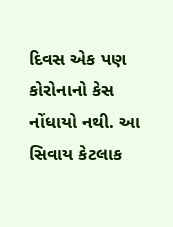દિવસ એક પણ કોરોનાનો કેસ નોંધાયો નથી. આ સિવાય કેટલાક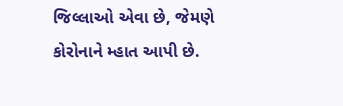જિલ્લાઓ એવા છે, જેમણે કોરોનાને મ્હાત આપી છે.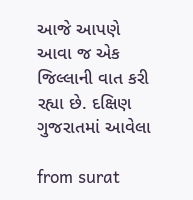આજે આપણે આવા જ એક જિલ્લાની વાત કરી રહ્યા છે. દક્ષિણ ગુજરાતમાં આવેલા

from surat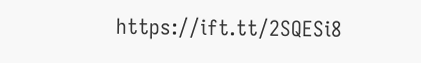https://ift.tt/2SQESi8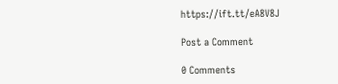https://ift.tt/eA8V8J

Post a Comment

0 Comments